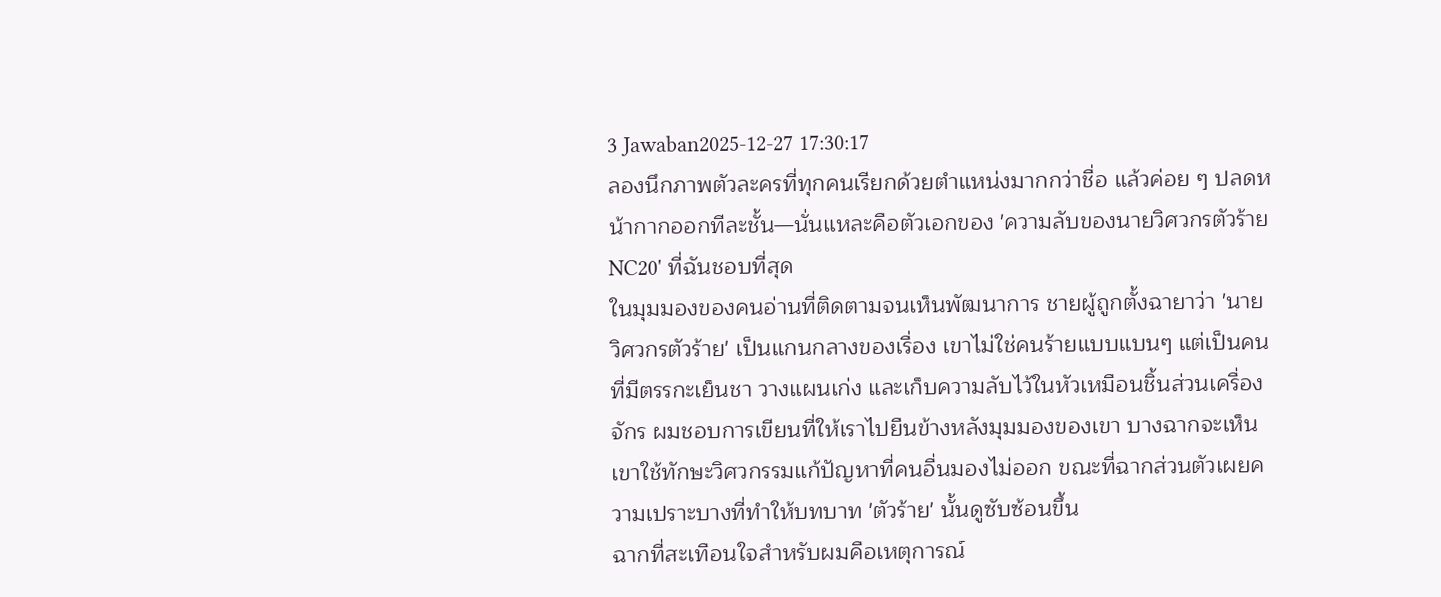3 Jawaban2025-12-27 17:30:17
ลองนึกภาพตัวละครที่ทุกคนเรียกด้วยตำแหน่งมากกว่าชื่อ แล้วค่อย ๆ ปลดหน้ากากออกทีละชั้น—นั่นแหละคือตัวเอกของ 'ความลับของนายวิศวกรตัวร้ายNC20' ที่ฉันชอบที่สุด
ในมุมมองของคนอ่านที่ติดตามจนเห็นพัฒนาการ ชายผู้ถูกตั้งฉายาว่า 'นายวิศวกรตัวร้าย' เป็นแกนกลางของเรื่อง เขาไม่ใช่คนร้ายแบบแบนๆ แต่เป็นคนที่มีตรรกะเย็นชา วางแผนเก่ง และเก็บความลับไว้ในหัวเหมือนชิ้นส่วนเครื่องจักร ผมชอบการเขียนที่ให้เราไปยืนข้างหลังมุมมองของเขา บางฉากจะเห็นเขาใช้ทักษะวิศวกรรมแก้ปัญหาที่คนอื่นมองไม่ออก ขณะที่ฉากส่วนตัวเผยความเปราะบางที่ทำให้บทบาท 'ตัวร้าย' นั้นดูซับซ้อนขึ้น
ฉากที่สะเทือนใจสำหรับผมคือเหตุการณ์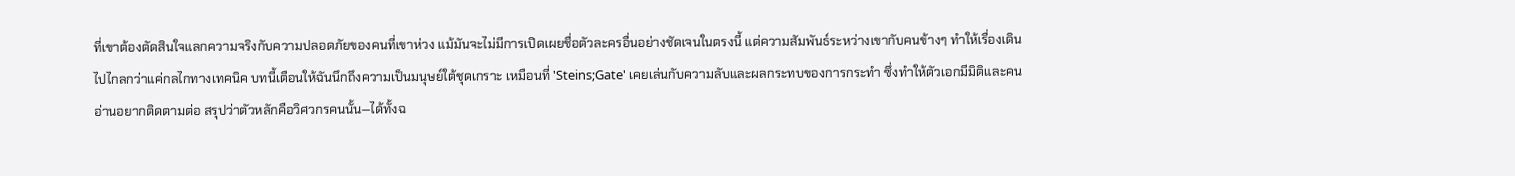ที่เขาต้องตัดสินใจแลกความจริงกับความปลอดภัยของคนที่เขาห่วง แม้มันจะไม่มีการเปิดเผยชื่อตัวละครอื่นอย่างชัดเจนในตรงนี้ แต่ความสัมพันธ์ระหว่างเขากับคนข้างๆ ทำให้เรื่องเดินไปไกลกว่าแค่กลไกทางเทคนิค บทนี้เตือนให้ฉันนึกถึงความเป็นมนุษย์ใต้ชุดเกราะ เหมือนที่ 'Steins;Gate' เคยเล่นกับความลับและผลกระทบของการกระทำ ซึ่งทำให้ตัวเอกมีมิติและคนอ่านอยากติดตามต่อ สรุปว่าตัวหลักคือวิศวกรคนนั้น—ได้ทั้งฉ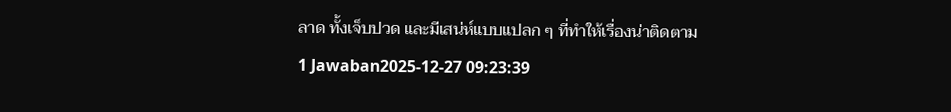ลาด ทั้งเจ็บปวด และมีเสน่ห์แบบแปลก ๆ ที่ทำให้เรื่องน่าติดตาม
1 Jawaban2025-12-27 09:23:39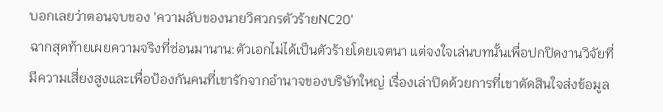บอกเลยว่าตอนจบของ 'ความลับของนายวิศวกรตัวร้ายNC20'
ฉากสุดท้ายเผยความจริงที่ซ่อนมานาน:ตัวเอกไม่ได้เป็นตัวร้ายโดยเจตนา แต่จงใจเล่นบทนั้นเพื่อปกปิดงานวิจัยที่มีความเสี่ยงสูงและเพื่อป้องกันคนที่เขารักจากอำนาจของบริษัทใหญ่ เรื่องเล่าปิดด้วยการที่เขาตัดสินใจส่งข้อมูล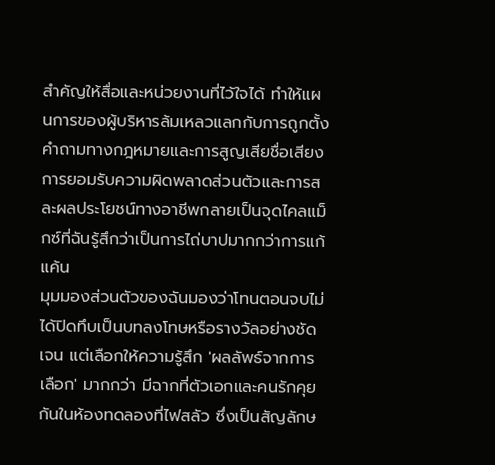สำคัญให้สื่อและหน่วยงานที่ไว้ใจได้ ทำให้แผนการของผู้บริหารล้มเหลวแลกกับการถูกตั้งคำถามทางกฎหมายและการสูญเสียชื่อเสียง การยอมรับความผิดพลาดส่วนตัวและการสละผลประโยชน์ทางอาชีพกลายเป็นจุดไคลแม็กซ์ที่ฉันรู้สึกว่าเป็นการไถ่บาปมากกว่าการแก้แค้น
มุมมองส่วนตัวของฉันมองว่าโทนตอนจบไม่ได้ปิดทึบเป็นบทลงโทษหรือรางวัลอย่างชัดเจน แต่เลือกให้ความรู้สึก 'ผลลัพธ์จากการเลือก' มากกว่า มีฉากที่ตัวเอกและคนรักคุยกันในห้องทดลองที่ไฟสลัว ซึ่งเป็นสัญลักษ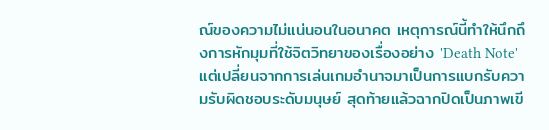ณ์ของความไม่แน่นอนในอนาคต เหตุการณ์นี้ทำให้นึกถึงการหักมุมที่ใช้จิตวิทยาของเรื่องอย่าง 'Death Note' แต่เปลี่ยนจากการเล่นเกมอำนาจมาเป็นการแบกรับความรับผิดชอบระดับมนุษย์ สุดท้ายแล้วฉากปิดเป็นภาพเขี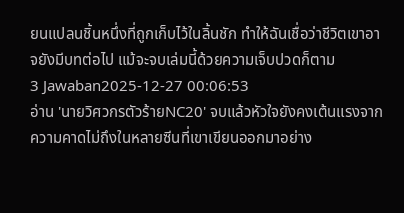ยนแปลนชิ้นหนึ่งที่ถูกเก็บไว้ในลิ้นชัก ทำให้ฉันเชื่อว่าชีวิตเขาอาจยังมีบทต่อไป แม้จะจบเล่มนี้ด้วยความเจ็บปวดก็ตาม
3 Jawaban2025-12-27 00:06:53
อ่าน 'นายวิศวกรตัวร้ายNC20' จบแล้วหัวใจยังคงเต้นแรงจากความคาดไม่ถึงในหลายซีนที่เขาเขียนออกมาอย่าง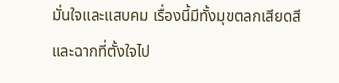มั่นใจและแสบคม เรื่องนี้มีทั้งมุขตลกเสียดสีและฉากที่ตั้งใจไป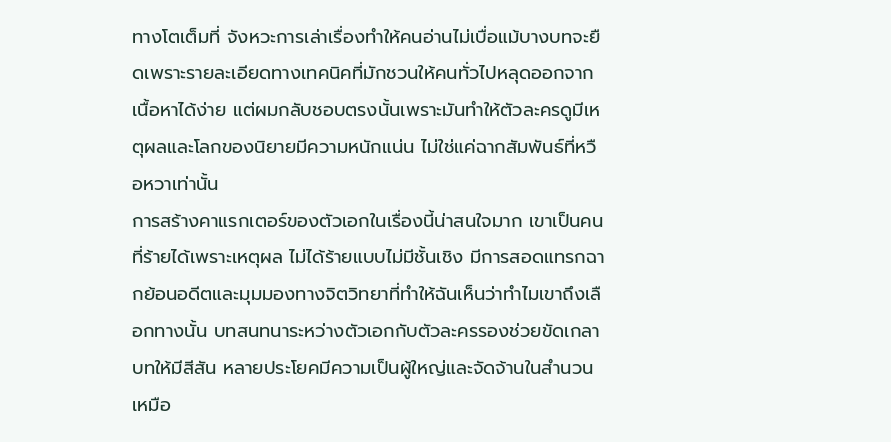ทางโตเต็มที่ จังหวะการเล่าเรื่องทำให้คนอ่านไม่เบื่อแม้บางบทจะยืดเพราะรายละเอียดทางเทคนิคที่มักชวนให้คนทั่วไปหลุดออกจากเนื้อหาได้ง่าย แต่ผมกลับชอบตรงนั้นเพราะมันทำให้ตัวละครดูมีเหตุผลและโลกของนิยายมีความหนักแน่น ไม่ใช่แค่ฉากสัมพันธ์ที่หวือหวาเท่านั้น
การสร้างคาแรกเตอร์ของตัวเอกในเรื่องนี้น่าสนใจมาก เขาเป็นคนที่ร้ายได้เพราะเหตุผล ไม่ได้ร้ายแบบไม่มีชั้นเชิง มีการสอดแทรกฉากย้อนอดีตและมุมมองทางจิตวิทยาที่ทำให้ฉันเห็นว่าทำไมเขาถึงเลือกทางนั้น บทสนทนาระหว่างตัวเอกกับตัวละครรองช่วยขัดเกลาบทให้มีสีสัน หลายประโยคมีความเป็นผู้ใหญ่และจัดจ้านในสำนวนเหมือ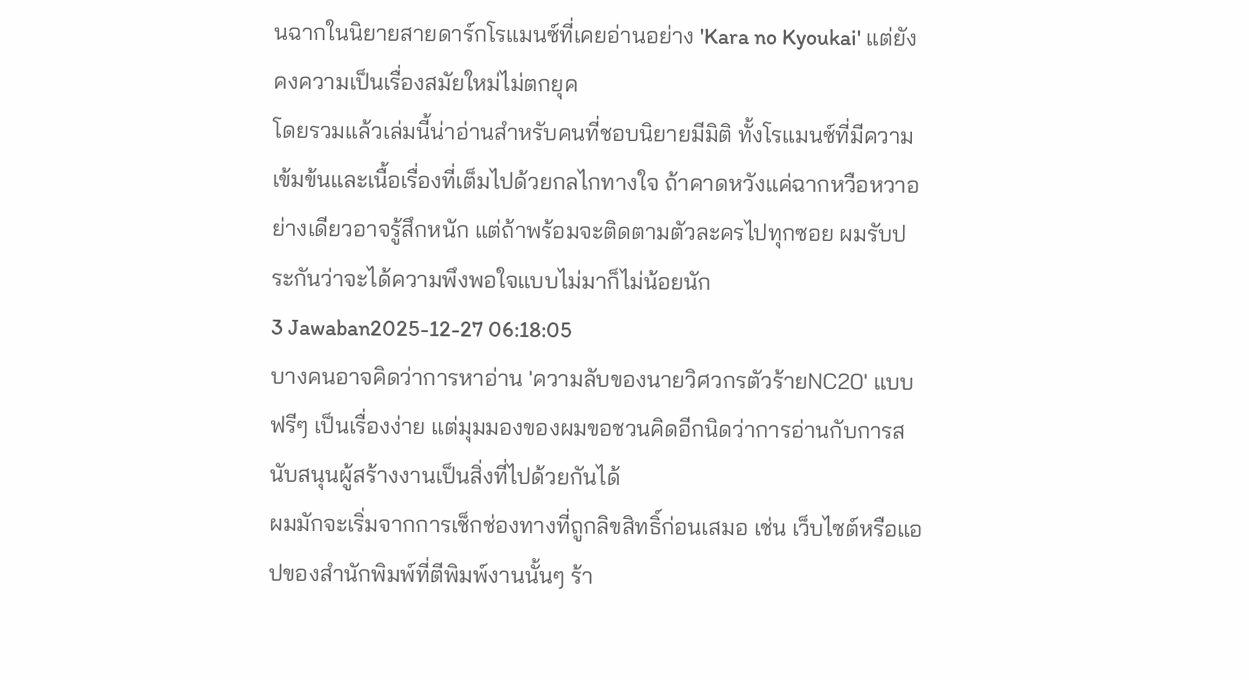นฉากในนิยายสายดาร์กโรแมนซ์ที่เคยอ่านอย่าง 'Kara no Kyoukai' แต่ยังคงความเป็นเรื่องสมัยใหม่ไม่ตกยุค
โดยรวมแล้วเล่มนี้น่าอ่านสำหรับคนที่ชอบนิยายมีมิติ ทั้งโรแมนซ์ที่มีความเข้มข้นและเนื้อเรื่องที่เต็มไปด้วยกลไกทางใจ ถ้าคาดหวังแค่ฉากหวือหวาอย่างเดียวอาจรู้สึกหนัก แต่ถ้าพร้อมจะติดตามตัวละครไปทุกซอย ผมรับประกันว่าจะได้ความพึงพอใจแบบไม่มาก็ไม่น้อยนัก
3 Jawaban2025-12-27 06:18:05
บางคนอาจคิดว่าการหาอ่าน 'ความลับของนายวิศวกรตัวร้ายNC20' แบบฟรีๆ เป็นเรื่องง่าย แต่มุมมองของผมขอชวนคิดอีกนิดว่าการอ่านกับการสนับสนุนผู้สร้างงานเป็นสิ่งที่ไปด้วยกันได้
ผมมักจะเริ่มจากการเช็กช่องทางที่ถูกลิขสิทธิ์ก่อนเสมอ เช่น เว็บไซต์หรือแอปของสำนักพิมพ์ที่ตีพิมพ์งานนั้นๆ ร้า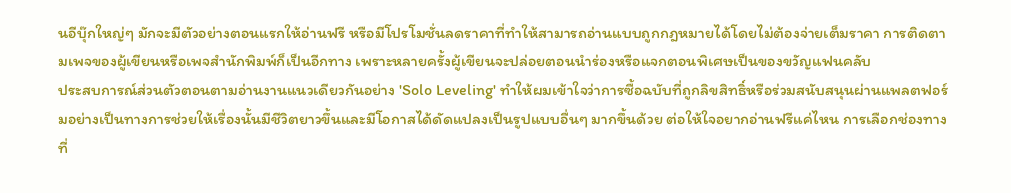นอีบุ๊กใหญ่ๆ มักจะมีตัวอย่างตอนแรกให้อ่านฟรี หรือมีโปรโมชั่นลดราคาที่ทำให้สามารถอ่านแบบถูกกฎหมายได้โดยไม่ต้องจ่ายเต็มราคา การติดตามเพจของผู้เขียนหรือเพจสำนักพิมพ์ก็เป็นอีกทาง เพราะหลายครั้งผู้เขียนจะปล่อยตอนนำร่องหรือแจกตอนพิเศษเป็นของขวัญแฟนคลับ
ประสบการณ์ส่วนตัวตอนตามอ่านงานแนวเดียวกันอย่าง 'Solo Leveling' ทำให้ผมเข้าใจว่าการซื้อฉบับที่ถูกลิขสิทธิ์หรือร่วมสนับสนุนผ่านแพลตฟอร์มอย่างเป็นทางการช่วยให้เรื่องนั้นมีชีวิตยาวขึ้นและมีโอกาสได้ดัดแปลงเป็นรูปแบบอื่นๆ มากขึ้นด้วย ต่อให้ใจอยากอ่านฟรีแค่ไหน การเลือกช่องทางที่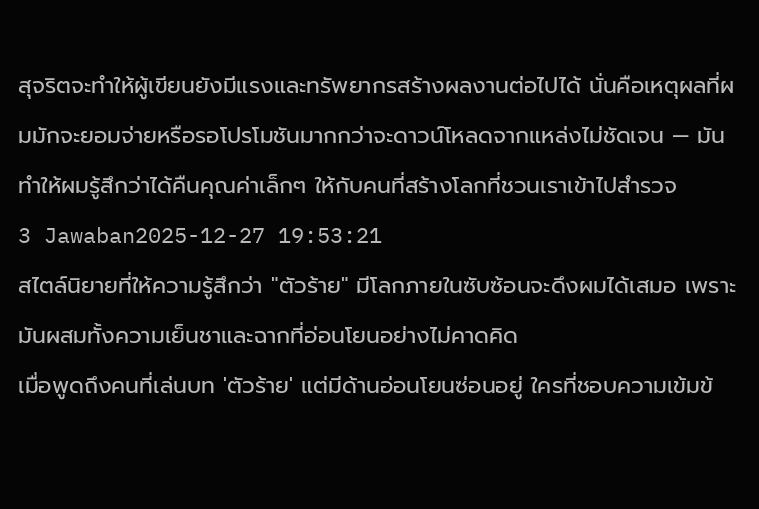สุจริตจะทำให้ผู้เขียนยังมีแรงและทรัพยากรสร้างผลงานต่อไปได้ นั่นคือเหตุผลที่ผมมักจะยอมจ่ายหรือรอโปรโมชันมากกว่าจะดาวน์โหลดจากแหล่งไม่ชัดเจน — มันทำให้ผมรู้สึกว่าได้คืนคุณค่าเล็กๆ ให้กับคนที่สร้างโลกที่ชวนเราเข้าไปสำรวจ
3 Jawaban2025-12-27 19:53:21
สไตล์นิยายที่ให้ความรู้สึกว่า "ตัวร้าย" มีโลกภายในซับซ้อนจะดึงผมได้เสมอ เพราะมันผสมทั้งความเย็นชาและฉากที่อ่อนโยนอย่างไม่คาดคิด
เมื่อพูดถึงคนที่เล่นบท 'ตัวร้าย' แต่มีด้านอ่อนโยนซ่อนอยู่ ใครที่ชอบความเข้มข้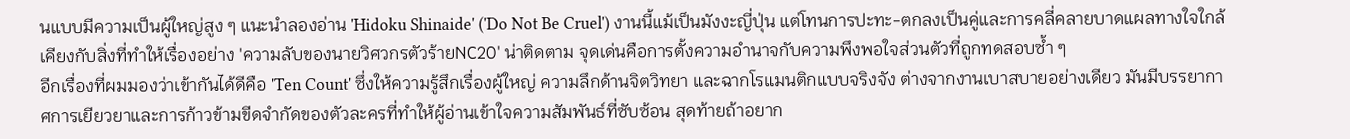นแบบมีความเป็นผู้ใหญ่สูง ๆ แนะนำลองอ่าน 'Hidoku Shinaide' ('Do Not Be Cruel') งานนี้แม้เป็นมังงะญี่ปุ่น แต่โทนการปะทะ-ตกลงเป็นคู่และการคลี่คลายบาดแผลทางใจใกล้เคียงกับสิ่งที่ทำให้เรื่องอย่าง 'ความลับของนายวิศวกรตัวร้ายNC20' น่าติดตาม จุดเด่นคือการตั้งความอำนาจกับความพึงพอใจส่วนตัวที่ถูกทดสอบซ้ำ ๆ
อีกเรื่องที่ผมมองว่าเข้ากันได้ดีคือ 'Ten Count' ซึ่งให้ความรู้สึกเรื่องผู้ใหญ่ ความลึกด้านจิตวิทยา และฉากโรแมนติกแบบจริงจัง ต่างจากงานเบาสบายอย่างเดียว มันมีบรรยากาศการเยียวยาและการก้าวข้ามขีดจำกัดของตัวละครที่ทำให้ผู้อ่านเข้าใจความสัมพันธ์ที่ซับซ้อน สุดท้ายถ้าอยาก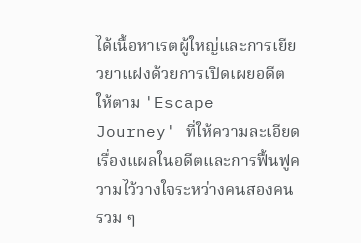ได้เนื้อหาเรตผู้ใหญ่และการเยียวยาแฝงด้วยการเปิดเผยอดีต ให้ตาม 'Escape Journey' ที่ให้ความละเอียดเรื่องแผลในอดีตและการฟื้นฟูความไว้วางใจระหว่างคนสองคน
รวม ๆ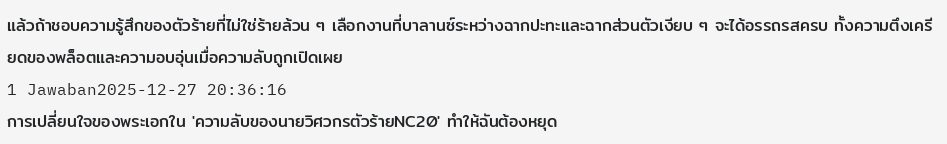แล้วถ้าชอบความรู้สึกของตัวร้ายที่ไม่ใช่ร้ายล้วน ๆ เลือกงานที่บาลานซ์ระหว่างฉากปะทะและฉากส่วนตัวเงียบ ๆ จะได้อรรถรสครบ ทั้งความตึงเครียดของพล็อตและความอบอุ่นเมื่อความลับถูกเปิดเผย
1 Jawaban2025-12-27 20:36:16
การเปลี่ยนใจของพระเอกใน 'ความลับของนายวิศวกรตัวร้ายNC20' ทำให้ฉันต้องหยุด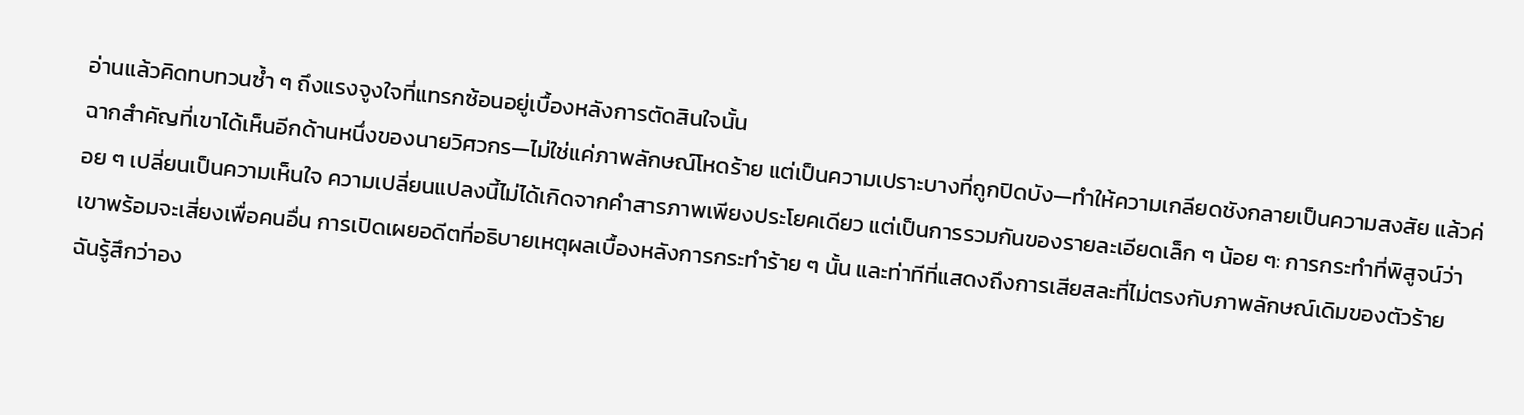อ่านแล้วคิดทบทวนซ้ำ ๆ ถึงแรงจูงใจที่แทรกซ้อนอยู่เบื้องหลังการตัดสินใจนั้น
ฉากสำคัญที่เขาได้เห็นอีกด้านหนึ่งของนายวิศวกร—ไม่ใช่แค่ภาพลักษณ์โหดร้าย แต่เป็นความเปราะบางที่ถูกปิดบัง—ทำให้ความเกลียดชังกลายเป็นความสงสัย แล้วค่อย ๆ เปลี่ยนเป็นความเห็นใจ ความเปลี่ยนแปลงนี้ไม่ได้เกิดจากคำสารภาพเพียงประโยคเดียว แต่เป็นการรวมกันของรายละเอียดเล็ก ๆ น้อย ๆ: การกระทำที่พิสูจน์ว่าเขาพร้อมจะเสี่ยงเพื่อคนอื่น การเปิดเผยอดีตที่อธิบายเหตุผลเบื้องหลังการกระทำร้าย ๆ นั้น และท่าทีที่แสดงถึงการเสียสละที่ไม่ตรงกับภาพลักษณ์เดิมของตัวร้าย
ฉันรู้สึกว่าอง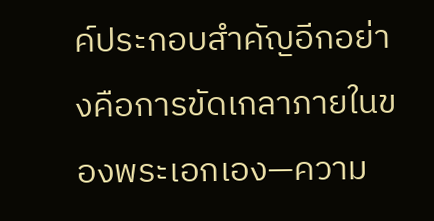ค์ประกอบสำคัญอีกอย่างคือการขัดเกลาภายในของพระเอกเอง—ความ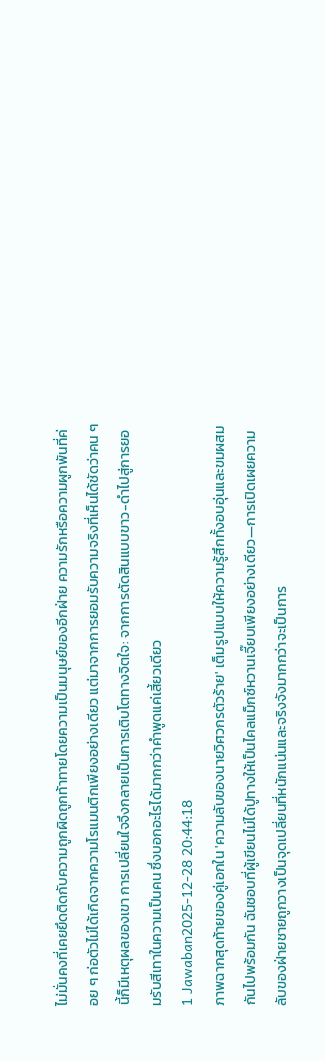ไม่มั่นคงที่เคยยึดติดกับความถูกผิดถูกท้าทายโดยความเป็นมนุษย์ของอีกฝ่าย ความรักหรือความผูกพันที่ค่อย ๆ ก่อตัวไม่ได้เกิดจากความโรแมนติกเพียงอย่างเดียว แต่มาจากการยอมรับความจริงที่เห็นได้ชัดว่าคน ๆ นี้ก็มีเหตุผลของเขา การเปลี่ยนใจจึงกลายเป็นการเติบโตทางจิตใจ: จากการตัดสินแบบขาว-ดำไปสู่การยอมรับสีเทาในความเป็นคน ซึ่งบอกอะไรได้มากกว่าคำพูดแค่เสี้ยวเดียว
1 Jawaban2025-12-28 20:44:18
ภาพฉากสุดท้ายของคู่เอกใน 'ความลับของนายวิศวกรตัวร้าย' เต็มรูปแบบให้ความรู้สึกทั้งอบอุ่นและขมผสมกันไปพร้อมกัน ฉันชอบที่ผู้เขียนไม่ได้ปูทางให้เป็นไคลแม็กซ์หวานเจี๊ยบเพียงอย่างเดียว—การเปิดเผยความลับของฝ่ายชายถูกวางเป็นจุดเปลี่ยนที่หนักแน่นและจริงจังมากกว่าจะเป็นการ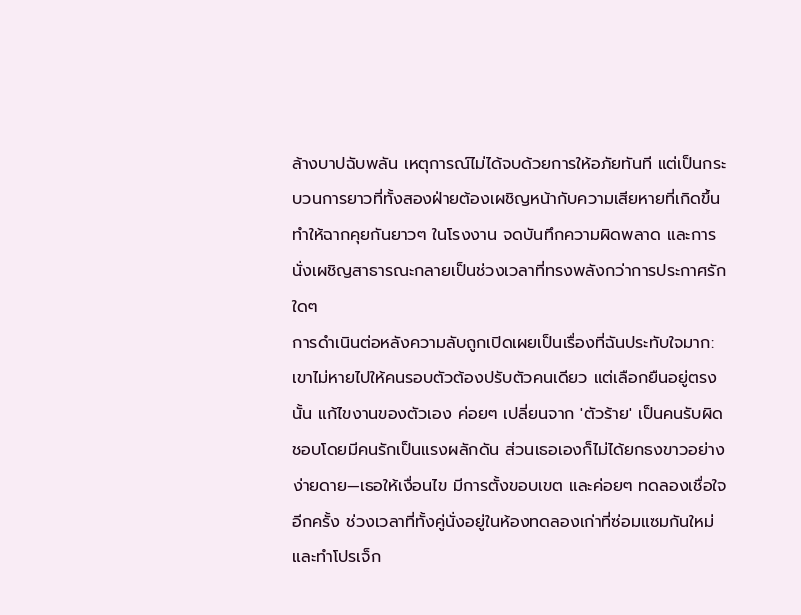ล้างบาปฉับพลัน เหตุการณ์ไม่ได้จบด้วยการให้อภัยทันที แต่เป็นกระบวนการยาวที่ทั้งสองฝ่ายต้องเผชิญหน้ากับความเสียหายที่เกิดขึ้น ทำให้ฉากคุยกันยาวๆ ในโรงงาน จดบันทึกความผิดพลาด และการนั่งเผชิญสาธารณะกลายเป็นช่วงเวลาที่ทรงพลังกว่าการประกาศรักใดๆ
การดำเนินต่อหลังความลับถูกเปิดเผยเป็นเรื่องที่ฉันประทับใจมาก:เขาไม่หายไปให้คนรอบตัวต้องปรับตัวคนเดียว แต่เลือกยืนอยู่ตรงนั้น แก้ไขงานของตัวเอง ค่อยๆ เปลี่ยนจาก 'ตัวร้าย' เป็นคนรับผิดชอบโดยมีคนรักเป็นแรงผลักดัน ส่วนเธอเองก็ไม่ได้ยกธงขาวอย่างง่ายดาย—เธอให้เงื่อนไข มีการตั้งขอบเขต และค่อยๆ ทดลองเชื่อใจอีกครั้ง ช่วงเวลาที่ทั้งคู่นั่งอยู่ในห้องทดลองเก่าที่ซ่อมแซมกันใหม่ และทำโปรเจ็ก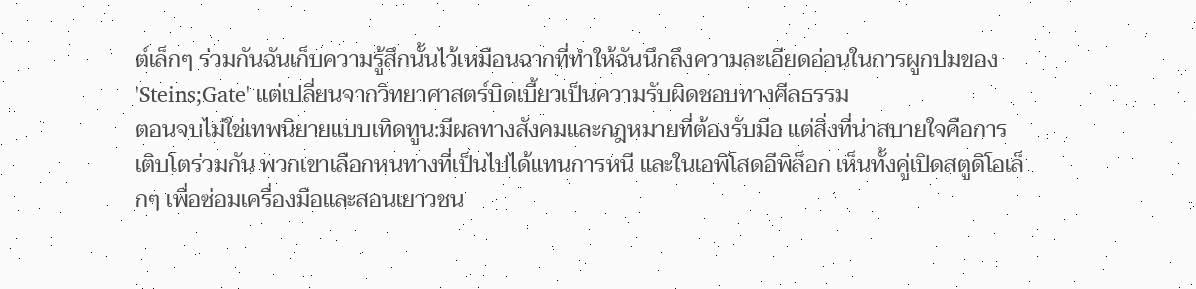ต์เล็กๆ ร่วมกันฉันเก็บความรู้สึกนั้นไว้เหมือนฉากที่ทำให้ฉันนึกถึงความละเอียดอ่อนในการผูกปมของ 'Steins;Gate' แต่เปลี่ยนจากวิทยาศาสตร์บิดเบี้ยวเป็นความรับผิดชอบทางศีลธรรม
ตอนจบไม่ใช่เทพนิยายแบบเทิดทูน:มีผลทางสังคมและกฎหมายที่ต้องรับมือ แต่สิ่งที่น่าสบายใจคือการเติบโตร่วมกัน พวกเขาเลือกหนทางที่เป็นไปได้แทนการหนี และในเอพิโสดอีพิล็อก เห็นทั้งคู่เปิดสตูดิโอเล็กๆ เพื่อซ่อมเครื่องมือและสอนเยาวชน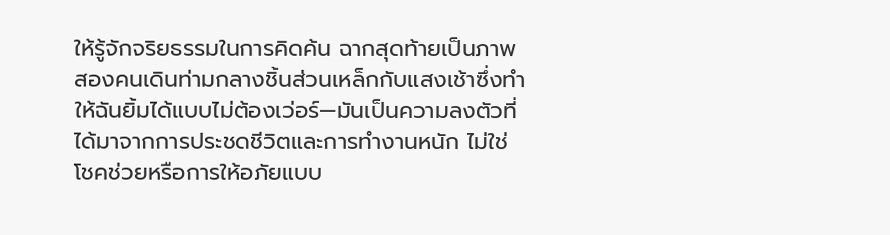ให้รู้จักจริยธรรมในการคิดค้น ฉากสุดท้ายเป็นภาพสองคนเดินท่ามกลางชิ้นส่วนเหล็กกับแสงเช้าซึ่งทำให้ฉันยิ้มได้แบบไม่ต้องเว่อร์—มันเป็นความลงตัวที่ได้มาจากการประชดชีวิตและการทำงานหนัก ไม่ใช่โชคช่วยหรือการให้อภัยแบบ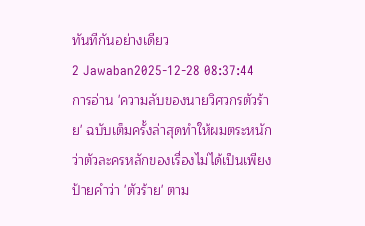ทันทีกันอย่างเดียว
2 Jawaban2025-12-28 08:37:44
การอ่าน 'ความลับของนายวิศวกรตัวร้าย' ฉบับเต็มครั้งล่าสุดทำให้ผมตระหนักว่าตัวละครหลักของเรื่องไม่ได้เป็นเพียงป้ายคำว่า 'ตัวร้าย' ตาม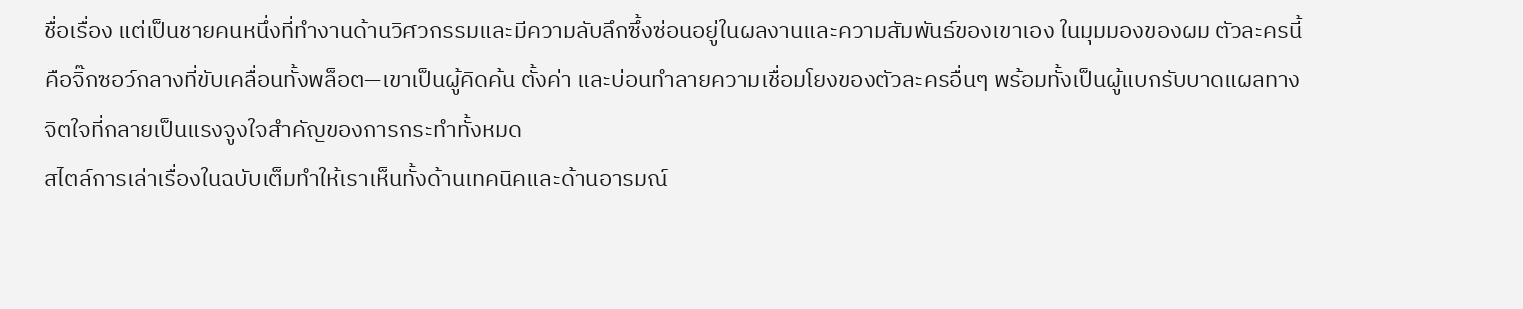ชื่อเรื่อง แต่เป็นชายคนหนึ่งที่ทำงานด้านวิศวกรรมและมีความลับลึกซึ้งซ่อนอยู่ในผลงานและความสัมพันธ์ของเขาเอง ในมุมมองของผม ตัวละครนี้คือจิ๊กซอว์กลางที่ขับเคลื่อนทั้งพล็อต—เขาเป็นผู้คิดค้น ตั้งค่า และบ่อนทำลายความเชื่อมโยงของตัวละครอื่นๆ พร้อมทั้งเป็นผู้แบกรับบาดแผลทางจิตใจที่กลายเป็นแรงจูงใจสำคัญของการกระทำทั้งหมด
สไตล์การเล่าเรื่องในฉบับเต็มทำให้เราเห็นทั้งด้านเทคนิคและด้านอารมณ์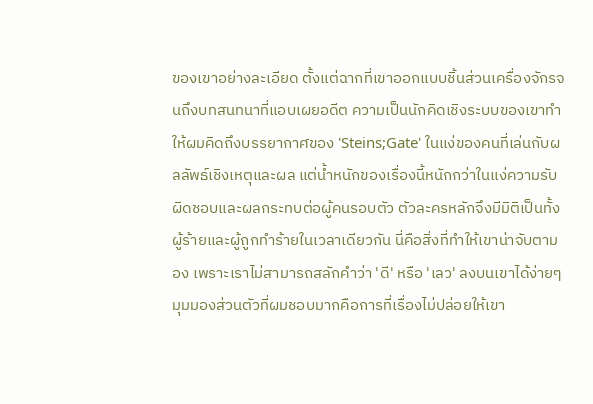ของเขาอย่างละเอียด ตั้งแต่ฉากที่เขาออกแบบชิ้นส่วนเครื่องจักรจนถึงบทสนทนาที่แอบเผยอดีต ความเป็นนักคิดเชิงระบบของเขาทำให้ผมคิดถึงบรรยากาศของ 'Steins;Gate' ในแง่ของคนที่เล่นกับผลลัพธ์เชิงเหตุและผล แต่น้ำหนักของเรื่องนี้หนักกว่าในแง่ความรับผิดชอบและผลกระทบต่อผู้คนรอบตัว ตัวละครหลักจึงมีมิติเป็นทั้งผู้ร้ายและผู้ถูกทำร้ายในเวลาเดียวกัน นี่คือสิ่งที่ทำให้เขาน่าจับตามอง เพราะเราไม่สามารถสลักคำว่า 'ดี' หรือ 'เลว' ลงบนเขาได้ง่ายๆ
มุมมองส่วนตัวที่ผมชอบมากคือการที่เรื่องไม่ปล่อยให้เขา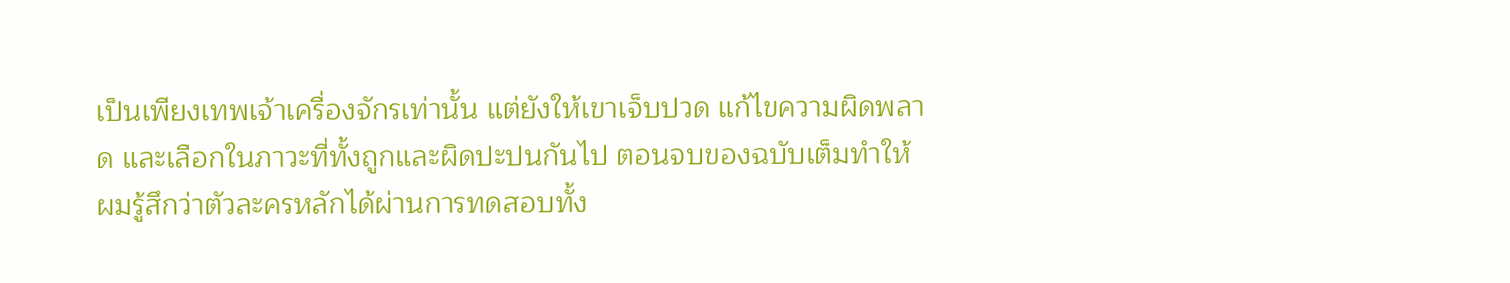เป็นเพียงเทพเจ้าเครื่องจักรเท่านั้น แต่ยังให้เขาเจ็บปวด แก้ไขความผิดพลาด และเลือกในภาวะที่ทั้งถูกและผิดปะปนกันไป ตอนจบของฉบับเต็มทำให้ผมรู้สึกว่าตัวละครหลักได้ผ่านการทดสอบทั้ง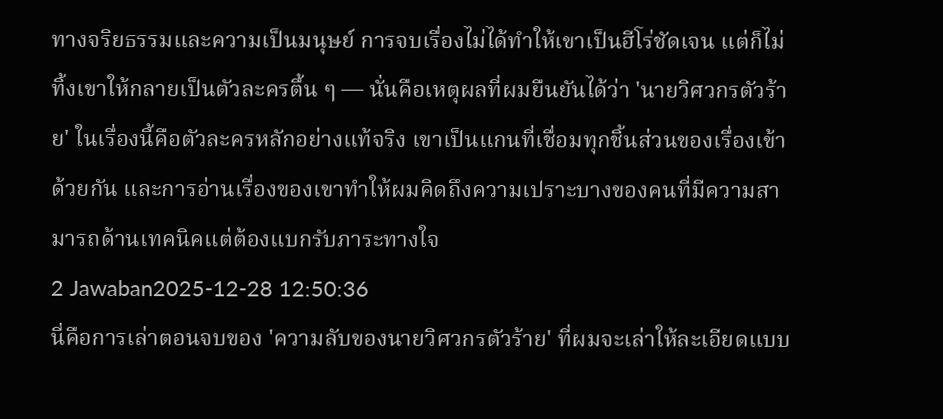ทางจริยธรรมและความเป็นมนุษย์ การจบเรื่องไม่ได้ทำให้เขาเป็นฮีโร่ชัดเจน แต่ก็ไม่ทิ้งเขาให้กลายเป็นตัวละครตื้น ๆ — นั่นคือเหตุผลที่ผมยืนยันได้ว่า 'นายวิศวกรตัวร้าย' ในเรื่องนี้คือตัวละครหลักอย่างแท้จริง เขาเป็นแกนที่เชื่อมทุกชิ้นส่วนของเรื่องเข้าด้วยกัน และการอ่านเรื่องของเขาทำให้ผมคิดถึงความเปราะบางของคนที่มีความสามารถด้านเทคนิคแต่ต้องแบกรับภาระทางใจ
2 Jawaban2025-12-28 12:50:36
นี่คือการเล่าตอนจบของ 'ความลับของนายวิศวกรตัวร้าย' ที่ผมจะเล่าให้ละเอียดแบบ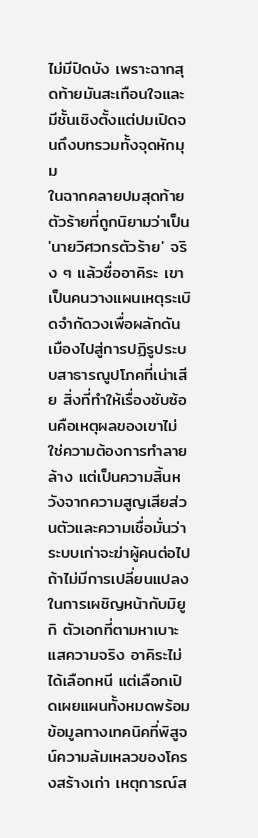ไม่มีปิดบัง เพราะฉากสุดท้ายมันสะเทือนใจและมีชั้นเชิงตั้งแต่ปมเปิดจนถึงบทรวมทั้งจุดหักมุม
ในฉากคลายปมสุดท้าย ตัวร้ายที่ถูกนิยามว่าเป็น 'นายวิศวกรตัวร้าย' จริง ๆ แล้วชื่ออาคิระ เขาเป็นคนวางแผนเหตุระเบิดจำกัดวงเพื่อผลักดันเมืองไปสู่การปฏิรูประบบสาธารณูปโภคที่เน่าเสีย สิ่งที่ทำให้เรื่องซับซ้อนคือเหตุผลของเขาไม่ใช่ความต้องการทำลายล้าง แต่เป็นความสิ้นหวังจากความสูญเสียส่วนตัวและความเชื่อมั่นว่าระบบเก่าจะฆ่าผู้คนต่อไปถ้าไม่มีการเปลี่ยนแปลง ในการเผชิญหน้ากับมิยูกิ ตัวเอกที่ตามหาเบาะแสความจริง อาคิระไม่ได้เลือกหนี แต่เลือกเปิดเผยแผนทั้งหมดพร้อมข้อมูลทางเทคนิคที่พิสูจน์ความล้มเหลวของโครงสร้างเก่า เหตุการณ์ส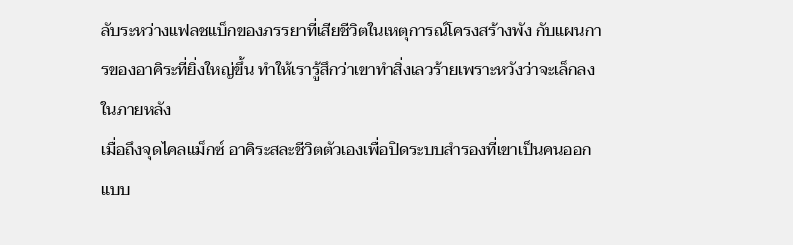ลับระหว่างแฟลชแบ็กของภรรยาที่เสียชีวิตในเหตุการณ์โครงสร้างพัง กับแผนการของอาคิระที่ยิ่งใหญ่ขึ้น ทำให้เรารู้สึกว่าเขาทำสิ่งเลวร้ายเพราะหวังว่าจะเล็กลงในภายหลัง
เมื่อถึงจุดไคลแม็กซ์ อาคิระสละชีวิตตัวเองเพื่อปิดระบบสำรองที่เขาเป็นคนออกแบบ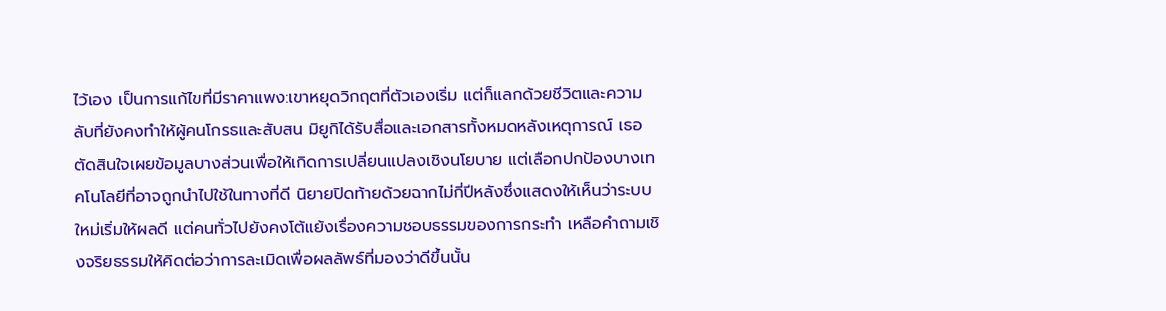ไว้เอง เป็นการแก้ไขที่มีราคาแพง:เขาหยุดวิกฤตที่ตัวเองเริ่ม แต่ก็แลกด้วยชีวิตและความลับที่ยังคงทำให้ผู้คนโกรธและสับสน มิยูกิได้รับสื่อและเอกสารทั้งหมดหลังเหตุการณ์ เธอตัดสินใจเผยข้อมูลบางส่วนเพื่อให้เกิดการเปลี่ยนแปลงเชิงนโยบาย แต่เลือกปกป้องบางเทคโนโลยีที่อาจถูกนำไปใช้ในทางที่ดี นิยายปิดท้ายด้วยฉากไม่กี่ปีหลังซึ่งแสดงให้เห็นว่าระบบใหม่เริ่มให้ผลดี แต่คนทั่วไปยังคงโต้แย้งเรื่องความชอบธรรมของการกระทำ เหลือคำถามเชิงจริยธรรมให้คิดต่อว่าการละเมิดเพื่อผลลัพธ์ที่มองว่าดีขึ้นนั้น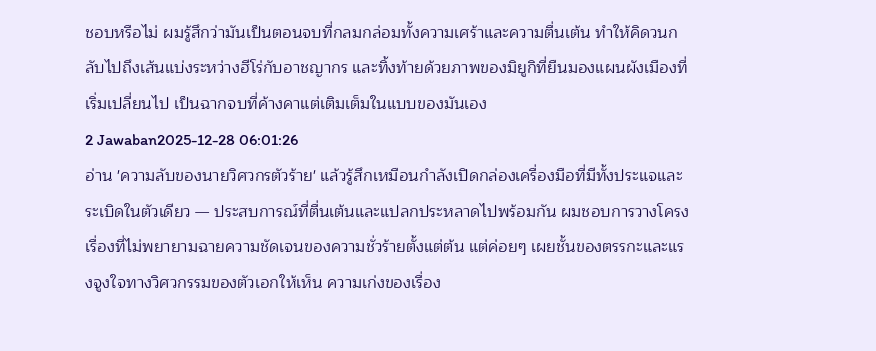ชอบหรือไม่ ผมรู้สึกว่ามันเป็นตอนจบที่กลมกล่อมทั้งความเศร้าและความตื่นเต้น ทำให้คิดวนกลับไปถึงเส้นแบ่งระหว่างฮีโร่กับอาชญากร และทิ้งท้ายด้วยภาพของมิยูกิที่ยืนมองแผนผังเมืองที่เริ่มเปลี่ยนไป เป็นฉากจบที่ค้างคาแต่เติมเต็มในแบบของมันเอง
2 Jawaban2025-12-28 06:01:26
อ่าน 'ความลับของนายวิศวกรตัวร้าย' แล้วรู้สึกเหมือนกำลังเปิดกล่องเครื่องมือที่มีทั้งประแจและระเบิดในตัวเดียว — ประสบการณ์ที่ตื่นเต้นและแปลกประหลาดไปพร้อมกัน ผมชอบการวางโครงเรื่องที่ไม่พยายามฉายความชัดเจนของความชั่วร้ายตั้งแต่ต้น แต่ค่อยๆ เผยชั้นของตรรกะและแรงจูงใจทางวิศวกรรมของตัวเอกให้เห็น ความเก่งของเรื่อง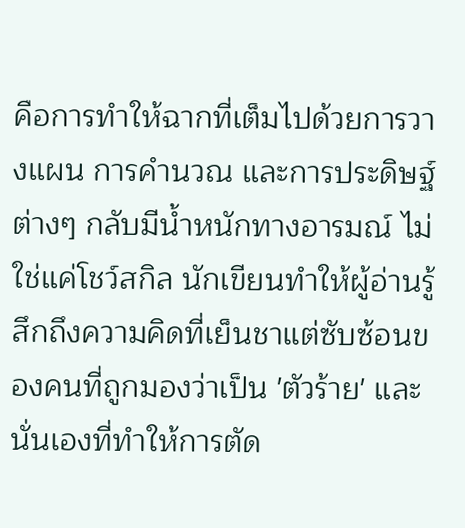คือการทำให้ฉากที่เต็มไปด้วยการวางแผน การคำนวณ และการประดิษฐ์ต่างๆ กลับมีน้ำหนักทางอารมณ์ ไม่ใช่แค่โชว์สกิล นักเขียนทำให้ผู้อ่านรู้สึกถึงความคิดที่เย็นชาแต่ซับซ้อนของคนที่ถูกมองว่าเป็น 'ตัวร้าย' และนั่นเองที่ทำให้การตัด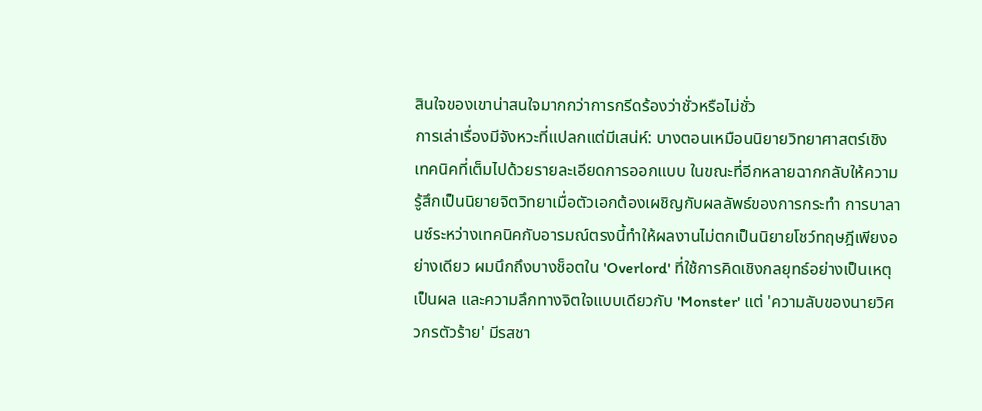สินใจของเขาน่าสนใจมากกว่าการกรีดร้องว่าชั่วหรือไม่ชั่ว
การเล่าเรื่องมีจังหวะที่แปลกแต่มีเสน่ห์: บางตอนเหมือนนิยายวิทยาศาสตร์เชิงเทคนิคที่เต็มไปด้วยรายละเอียดการออกแบบ ในขณะที่อีกหลายฉากกลับให้ความรู้สึกเป็นนิยายจิตวิทยาเมื่อตัวเอกต้องเผชิญกับผลลัพธ์ของการกระทำ การบาลานซ์ระหว่างเทคนิคกับอารมณ์ตรงนี้ทำให้ผลงานไม่ตกเป็นนิยายโชว์ทฤษฎีเพียงอย่างเดียว ผมนึกถึงบางช็อตใน 'Overlord' ที่ใช้การคิดเชิงกลยุทธ์อย่างเป็นเหตุเป็นผล และความลึกทางจิตใจแบบเดียวกับ 'Monster' แต่ 'ความลับของนายวิศวกรตัวร้าย' มีรสชา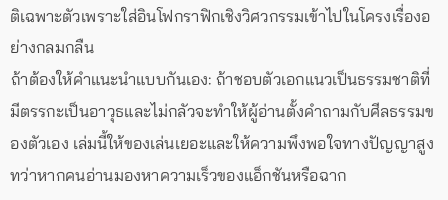ติเฉพาะตัวเพราะใส่อินโฟกราฟิกเชิงวิศวกรรมเข้าไปในโครงเรื่องอย่างกลมกลืน
ถ้าต้องให้คำแนะนำแบบกันเอง: ถ้าชอบตัวเอกแนวเป็นธรรมชาติที่มีตรรกะเป็นอาวุธและไม่กลัวจะทำให้ผู้อ่านตั้งคำถามกับศีลธรรมของตัวเอง เล่มนี้ให้ของเล่นเยอะและให้ความพึงพอใจทางปัญญาสูง ทว่าหากคนอ่านมองหาความเร็วของแอ็กชันหรือฉาก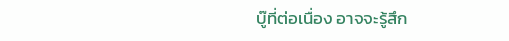บู๊ที่ต่อเนื่อง อาจจะรู้สึก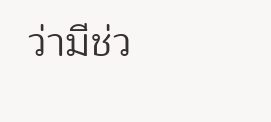ว่ามีช่ว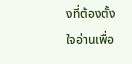งที่ต้องตั้งใจอ่านเพื่อ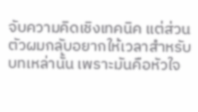จับความคิดเชิงเทคนิค แต่ส่วนตัวผมกลับอยากให้เวลาสำหรับบทเหล่านั้น เพราะมันคือหัวใจ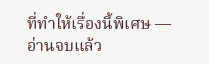ที่ทำให้เรื่องนี้พิเศษ — อ่านจบแล้ว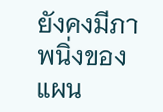ยังคงมีภาพนิ่งของแผน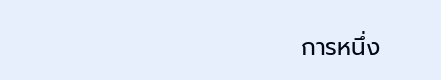การหนึ่ง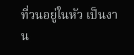ที่วนอยู่ในหัว เป็นงาน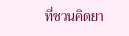ที่ชวนคิดยา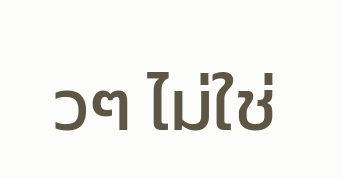วๆ ไม่ใช่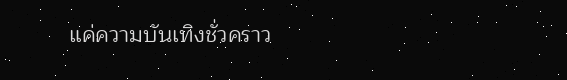แค่ความบันเทิงชั่วคราว